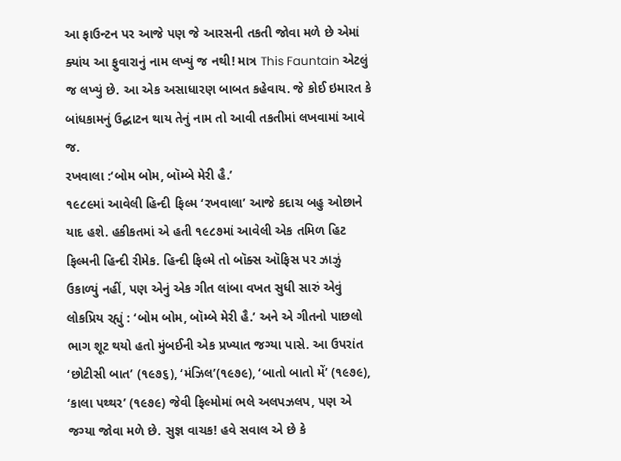આ ફાઉન્ટન પર આજે પણ જે આરસની તકતી જોવા મળે છે એમાં ક્યાંય આ ફુવારાનું નામ લખ્યું જ નથી! માત્ર This Fauntain એટલું જ લખ્યું છે. આ એક અસાધારણ બાબત કહેવાય. જે કોઈ ઇમારત કે બાંધકામનું ઉદ્ઘાટન થાય તેનું નામ તો આવી તકતીમાં લખવામાં આવે જ.
રખવાલા :‘બોમ બોમ, બૉમ્બે મેરી હૈ.’
૧૯૮૯માં આવેલી હિન્દી ફિલ્મ ‘રખવાલા’ આજે કદાચ બહુ ઓછાને યાદ હશે. હકીકતમાં એ હતી ૧૯૮૭માં આવેલી એક તમિળ હિટ ફિલ્મની હિન્દી રીમેક. હિન્દી ફિલ્મે તો બૉક્સ ઑફિસ પર ઝાઝું ઉકાળ્યું નહીં, પણ એનું એક ગીત લાંબા વખત સુધી સારું એવું લોકપ્રિય રહ્યું : ‘બોમ બોમ, બૉમ્બે મેરી હૈ.’ અને એ ગીતનો પાછલો ભાગ શૂટ થયો હતો મુંબઈની એક પ્રખ્યાત જગ્યા પાસે. આ ઉપરાંત ‘છોટીસી બાત’ (૧૯૭૬), ‘મંઝિલ’(૧૯૭૯), ‘બાતો બાતો મેં’ (૧૯૭૯), ‘કાલા પથ્થર’ (૧૯૭૯) જેવી ફિલ્મોમાં ભલે અલપઝલપ, પણ એ જગ્યા જોવા મળે છે. સુજ્ઞ વાચક! હવે સવાલ એ છે કે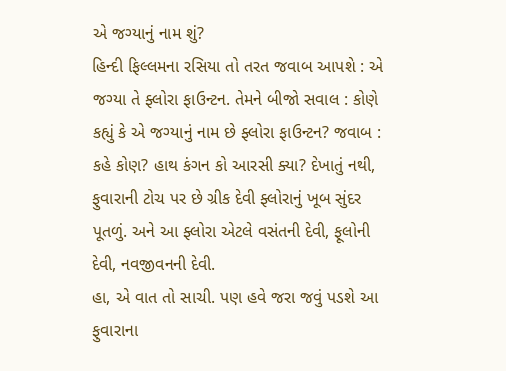એ જગ્યાનું નામ શું?
હિન્દી ફિલ્લમના રસિયા તો તરત જવાબ આપશે : એ જગ્યા તે ફ્લોરા ફાઉન્ટન. તેમને બીજો સવાલ : કોણે કહ્યું કે એ જગ્યાનું નામ છે ફ્લોરા ફાઉન્ટન? જવાબ : કહે કોણ? હાથ કંગન કો આરસી ક્યા? દેખાતું નથી, ફુવારાની ટોચ પર છે ગ્રીક દેવી ફ્લોરાનું ખૂબ સુંદર પૂતળું. અને આ ફ્લોરા એટલે વસંતની દેવી, ફૂલોની દેવી, નવજીવનની દેવી.
હા, એ વાત તો સાચી. પણ હવે જરા જવું પડશે આ ફુવારાના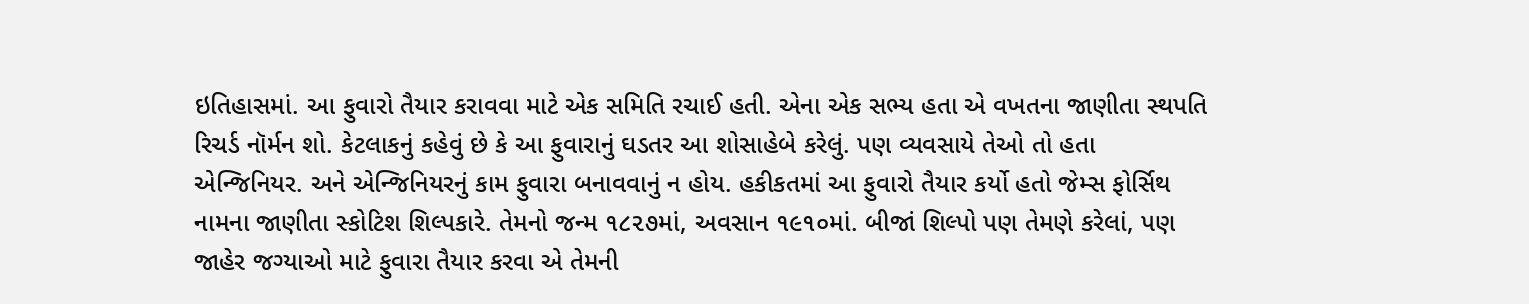ઇતિહાસમાં. આ ફુવારો તૈયાર કરાવવા માટે એક સમિતિ રચાઈ હતી. એના એક સભ્ય હતા એ વખતના જાણીતા સ્થપતિ રિચર્ડ નૉર્મન શો. કેટલાકનું કહેવું છે કે આ ફુવારાનું ઘડતર આ શોસાહેબે કરેલું. પણ વ્યવસાયે તેઓ તો હતા એન્જિનિયર. અને એન્જિનિયરનું કામ ફુવારા બનાવવાનું ન હોય. હકીકતમાં આ ફુવારો તૈયાર કર્યો હતો જેમ્સ ફોર્સિથ નામના જાણીતા સ્કોટિશ શિલ્પકારે. તેમનો જન્મ ૧૮૨૭માં, અવસાન ૧૯૧૦માં. બીજાં શિલ્પો પણ તેમણે કરેલાં, પણ જાહેર જગ્યાઓ માટે ફુવારા તૈયાર કરવા એ તેમની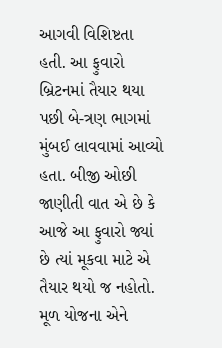આગવી વિશિષ્ટતા હતી. આ ફુવારો બ્રિટનમાં તૈયાર થયા પછી બે-ત્રણ ભાગમાં મુંબઈ લાવવામાં આવ્યો હતા. બીજી ઓછી જાણીતી વાત એ છે કે આજે આ ફુવારો જ્યાં છે ત્યાં મૂકવા માટે એ તૈયાર થયો જ નહોતો. મૂળ યોજના એને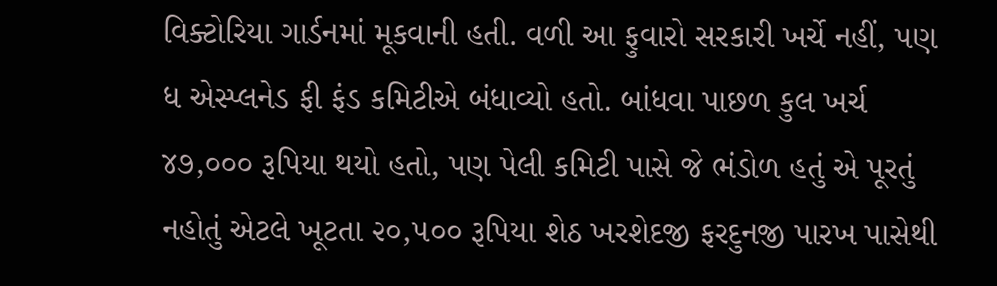વિક્ટોરિયા ગાર્ડનમાં મૂકવાની હતી. વળી આ ફુવારો સરકારી ખર્ચે નહીં, પણ ધ એસ્પ્લનેડ ફી ફંડ કમિટીએ બંધાવ્યો હતો. બાંધવા પાછળ કુલ ખર્ચ ૪૭,૦૦૦ રૂપિયા થયો હતો, પણ પેલી કમિટી પાસે જે ભંડોળ હતું એ પૂરતું નહોતું એટલે ખૂટતા ૨૦,૫૦૦ રૂપિયા શેઠ ખરશેદજી ફરદુનજી પારખ પાસેથી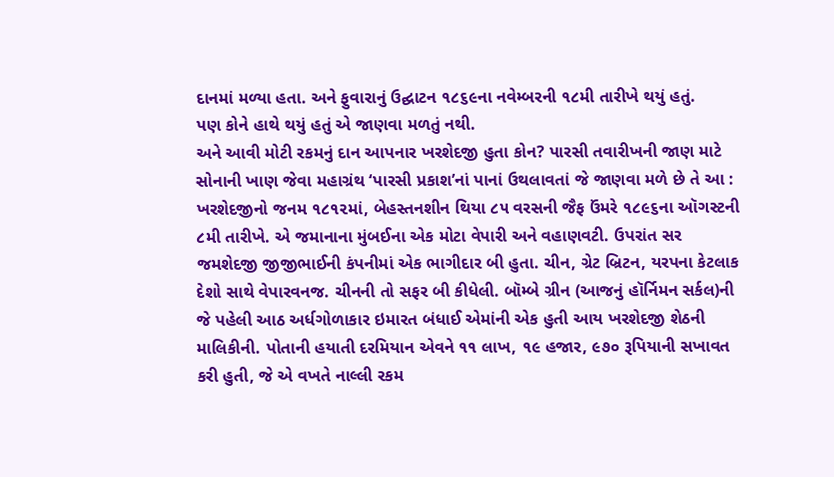દાનમાં મળ્યા હતા. અને ફુવારાનું ઉદ્ઘાટન ૧૮૬૯ના નવેમ્બરની ૧૮મી તારીખે થયું હતું.
પણ કોને હાથે થયું હતું એ જાણવા મળતું નથી.
અને આવી મોટી રકમનું દાન આપનાર ખરશેદજી હુતા કોન? પારસી તવારીખની જાણ માટે સોનાની ખાણ જેવા મહાગ્રંથ ‘પારસી પ્રકાશ’નાં પાનાં ઉથલાવતાં જે જાણવા મળે છે તે આ :
ખરશેદજીનો જનમ ૧૮૧૨માં, બેહસ્તનશીન થિયા ૮૫ વરસની જૈફ ઉંમરે ૧૮૯૬ના ઑગસ્ટની ૮મી તારીખે. એ જમાનાના મુંબઈના એક મોટા વેપારી અને વહાણવટી. ઉપરાંત સર જમશેદજી જીજીભાઈની કંપનીમાં એક ભાગીદાર બી હુતા. ચીન, ગ્રેટ બ્રિટન, યરપના કેટલાક દેશો સાથે વેપારવનજ. ચીનની તો સફર બી કીધેલી. બૉમ્બે ગ્રીન (આજનું હૉર્નિમન સર્કલ)ની જે પહેલી આઠ અર્ધગોળાકાર ઇમારત બંધાઈ એમાંની એક હુતી આય ખરશેદજી શેઠની માલિકીની. પોતાની હયાતી દરમિયાન એવને ૧૧ લાખ, ૧૯ હજાર, ૯૭૦ રૂપિયાની સખાવત કરી હુતી, જે એ વખતે નાલ્લી રકમ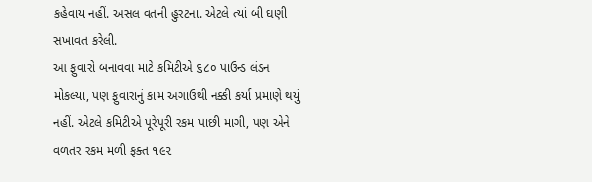કહેવાય નહીં. અસલ વતની હુરટના. એટલે ત્યાં બી ઘણી સખાવત કરેલી.
આ ફુવારો બનાવવા માટે કમિટીએ ૬૮૦ પાઉન્ડ લંડન મોકલ્યા, પણ ફુવારાનું કામ અગાઉથી નક્કી કર્યા પ્રમાણે થયું નહીં. એટલે કમિટીએ પૂરેપૂરી રકમ પાછી માગી, પણ એને વળતર રકમ મળી ફક્ત ૧૯૨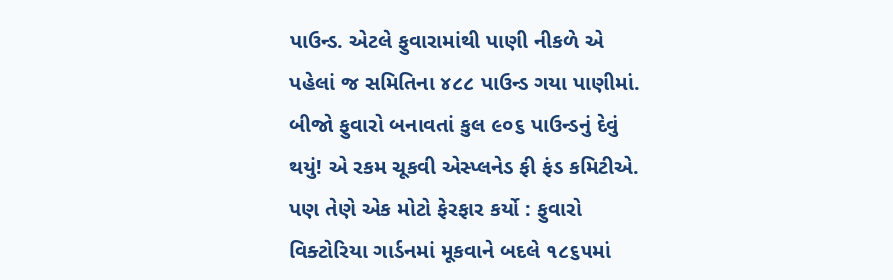પાઉન્ડ. એટલે ફુવારામાંથી પાણી નીકળે એ પહેલાં જ સમિતિના ૪૮૮ પાઉન્ડ ગયા પાણીમાં. બીજો ફુવારો બનાવતાં કુલ ૯૦૬ પાઉન્ડનું દેવું થયું! એ રકમ ચૂકવી એસ્પ્લનેડ ફી ફંડ કમિટીએ. પણ તેણે એક મોટો ફેરફાર કર્યો : ફુવારો વિક્ટોરિયા ગાર્ડનમાં મૂકવાને બદલે ૧૮૬૫માં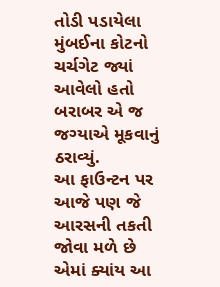તોડી પડાયેલા મુંબઈના કોટનો ચર્ચગેટ જ્યાં આવેલો હતો બરાબર એ જ જગ્યાએ મૂકવાનું ઠરાવ્યું.
આ ફાઉન્ટન પર આજે પણ જે આરસની તકતી જોવા મળે છે એમાં ક્યાંય આ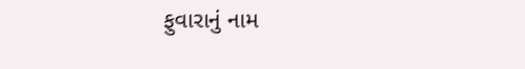ફુવારાનું નામ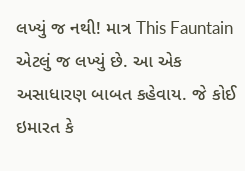લખ્યું જ નથી! માત્ર This Fauntain એટલું જ લખ્યું છે. આ એક અસાધારણ બાબત કહેવાય. જે કોઈ ઇમારત કે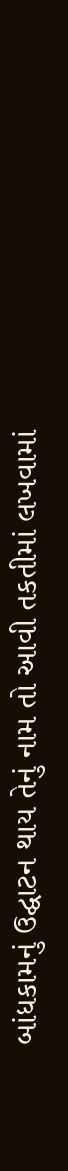બાંધકામનું ઉદ્ઘાટન થાય તેનું નામ તો આવી તકતીમાં લખવામાં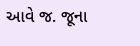આવે જ. જૂના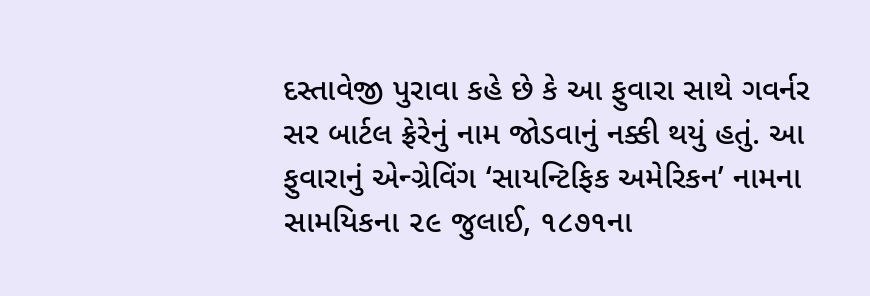દસ્તાવેજી પુરાવા કહે છે કે આ ફુવારા સાથે ગવર્નર સર બાર્ટલ ફ્રેરેનું નામ જોડવાનું નક્કી થયું હતું. આ ફુવારાનું એન્ગ્રેવિંગ ‘સાયન્ટિફિક અમેરિકન’ નામના સામયિકના ૨૯ જુલાઈ, ૧૮૭૧ના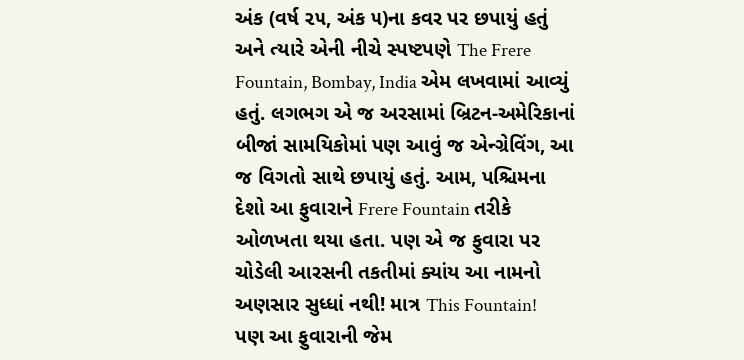અંક (વર્ષ ૨૫, અંક ૫)ના કવર પર છપાયું હતું અને ત્યારે એની નીચે સ્પષ્ટપણે The Frere Fountain, Bombay, India એમ લખવામાં આવ્યું હતું. લગભગ એ જ અરસામાં બ્રિટન-અમેરિકાનાં બીજાં સામયિકોમાં પણ આવું જ એન્ગ્રેવિંગ, આ જ વિગતો સાથે છપાયું હતું. આમ, પશ્ચિમના દેશો આ ફુવારાને Frere Fountain તરીકે ઓળખતા થયા હતા. પણ એ જ ફુવારા પર ચોડેલી આરસની તકતીમાં ક્યાંય આ નામનો અણસાર સુધ્ધાં નથી! માત્ર This Fountain!
પણ આ ફુવારાની જેમ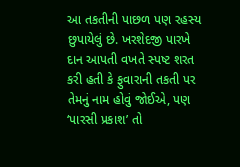આ તકતીની પાછળ પણ રહસ્ય છુપાયેલું છે. ખરશેદજી પારખે દાન આપતી વખતે સ્પષ્ટ શરત કરી હતી કે ફુવારાની તકતી પર તેમનું નામ હોવું જોઈએ, પણ ‘પારસી પ્રકાશ’ તો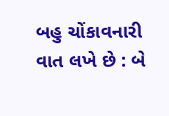બહુ ચોંકાવનારી વાત લખે છે : બે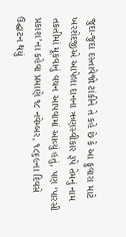જુદા-જુદા દસ્તાવેજો ટાંકીને તે કહે છે કે આ ફુવારા માટે ખરશેદજીએ આપેલા દાનના ઋણસ્વીકાર રૂપે તેમનું નામ તકતીમાં મૂકવાનું વચન આપવામાં આવ્યું હતું, પણ ‘પારસી પ્રકાશ’ના કહેવા પ્રમાણે ૧૮ નવેમ્બર, ૧૮૬૯ના દિવસે ઉદ્ઘાટન થયું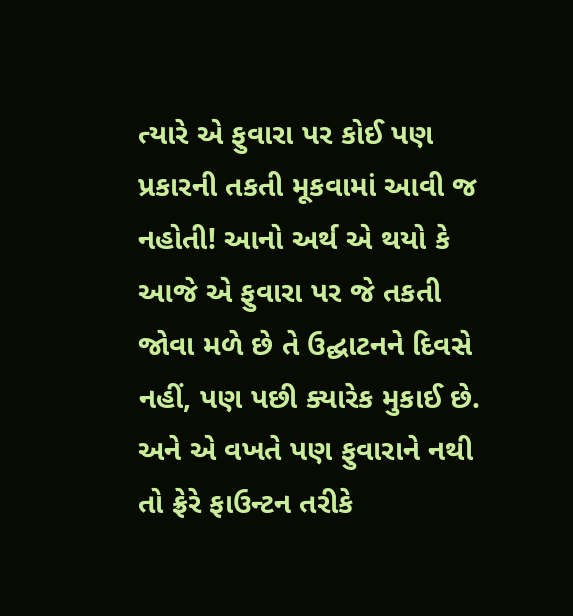ત્યારે એ ફુવારા પર કોઈ પણ પ્રકારની તકતી મૂકવામાં આવી જ નહોતી! આનો અર્થ એ થયો કે આજે એ ફુવારા પર જે તકતી જોવા મળે છે તે ઉદ્ઘાટનને દિવસે નહીં, પણ પછી ક્યારેક મુકાઈ છે. અને એ વખતે પણ ફુવારાને નથી તો ફ્રેરે ફાઉન્ટન તરીકે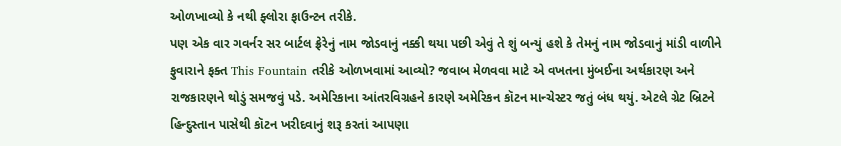ઓળખાવ્યો કે નથી ફ્લોરા ફાઉન્ટન તરીકે.
પણ એક વાર ગવર્નર સર બાર્ટલ ફ્રેરેનું નામ જોડવાનું નક્કી થયા પછી એવું તે શું બન્યું હશે કે તેમનું નામ જોડવાનું માંડી વાળીને ફુવારાને ફક્ત This Fountain તરીકે ઓળખવામાં આવ્યો? જવાબ મેળવવા માટે એ વખતના મુંબઈના અર્થકારણ અને રાજકારણને થોડું સમજવું પડે. અમેરિકાના આંતરવિગ્રહને કારણે અમેરિકન કૉટન માન્ચેસ્ટર જતું બંધ થયું. એટલે ગ્રેટ બ્રિટને હિન્દુસ્તાન પાસેથી કૉટન ખરીદવાનું શરૂ કરતાં આપણા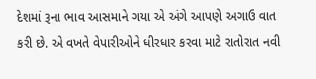દેશમાં રૂના ભાવ આસમાને ગયા એ અંગે આપણે અગાઉ વાત કરી છે. એ વખતે વેપારીઓને ધીરધાર કરવા માટે રાતોરાત નવી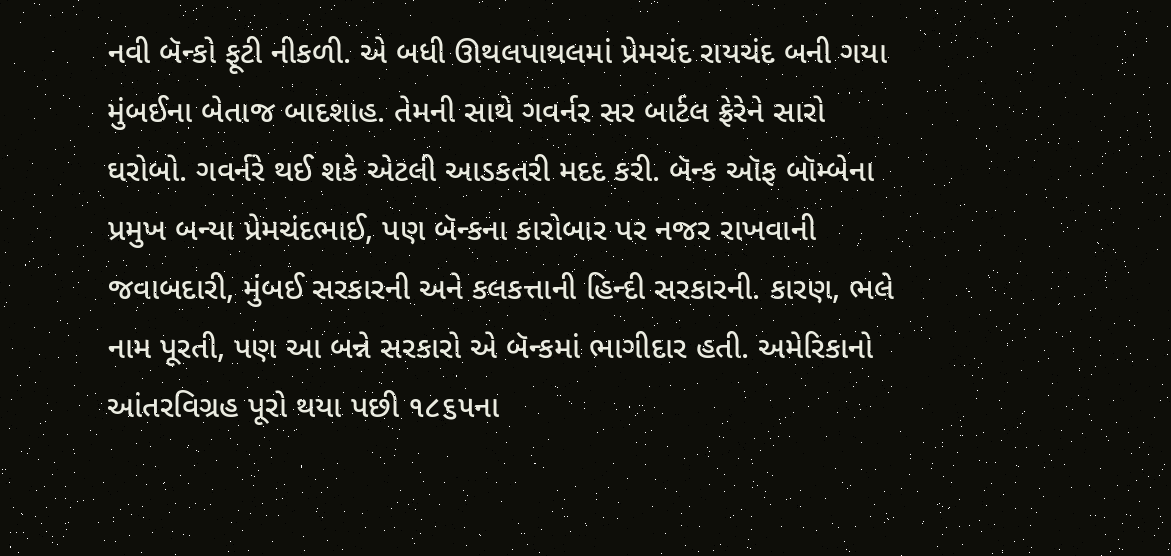નવી બૅન્કો ફૂટી નીકળી. એ બધી ઊથલપાથલમાં પ્રેમચંદ રાયચંદ બની ગયા મુંબઈના બેતાજ બાદશાહ. તેમની સાથે ગવર્નર સર બાર્ટલ ફ્રેરેને સારો ઘરોબો. ગવર્નરે થઈ શકે એટલી આડકતરી મદદ કરી. બૅન્ક ઑફ બૉમ્બેના પ્રમુખ બન્યા પ્રેમચંદભાઈ, પણ બૅન્કના કારોબાર પર નજર રાખવાની જવાબદારી, મુંબઈ સરકારની અને કલકત્તાની હિન્દી સરકારની. કારણ, ભલે નામ પૂરતી, પણ આ બન્ને સરકારો એ બૅન્કમાં ભાગીદાર હતી. અમેરિકાનો આંતરવિગ્રહ પૂરો થયા પછી ૧૮૬૫ના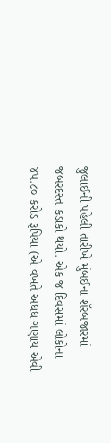જુલાઈની પહેલી તારીખે મુંબઈના શૅરબજારમાં જબરદસ્ત કડાકો થયો. એક જ દિવસમાં લોકોના ૪૫.૮૦ કરોડ રૂપિયા (એ વખતે અધધ ગણાય એવી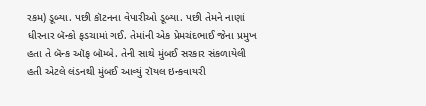રકમ) ડૂબ્યા. પછી કૉટનના વેપારીઓ ડૂબ્યા. પછી તેમને નાણાં ધીરનાર બૅન્કો ફડચામાં ગઈ. તેમાંની એક પ્રેમચંદભાઈ જેના પ્રમુખ હતા તે બૅન્ક ઑફ બૉમ્બે. તેની સાથે મુંબઈ સરકાર સંકળાયેલી હતી એટલે લંડનથી મુંબઈ આવ્યું રૉયલ ઇન્કવાયરી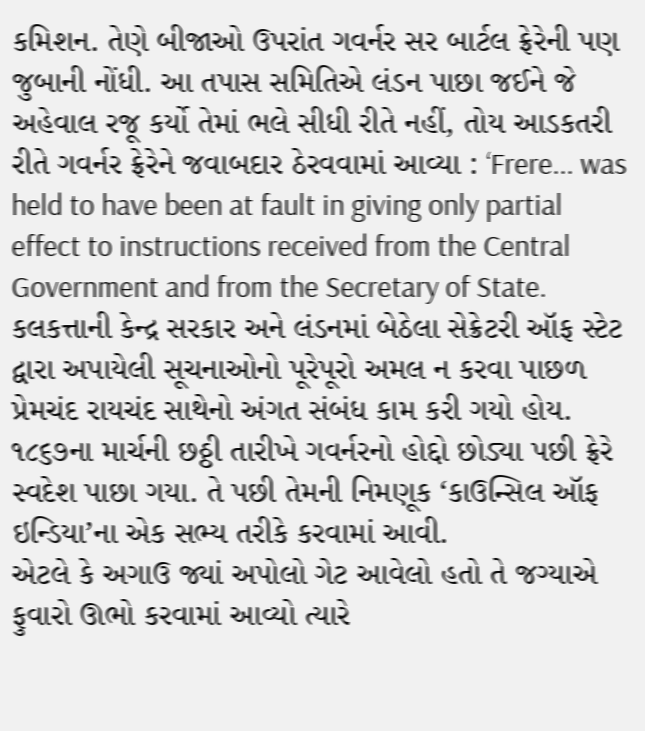કમિશન. તેણે બીજાઓ ઉપરાંત ગવર્નર સર બાર્ટલ ફ્રેરેની પણ જુબાની નોંધી. આ તપાસ સમિતિએ લંડન પાછા જઈને જે અહેવાલ રજૂ કર્યો તેમાં ભલે સીધી રીતે નહીં, તોય આડકતરી રીતે ગવર્નર ફ્રેરેને જવાબદાર ઠેરવવામાં આવ્યા : ‘Frere... was held to have been at fault in giving only partial effect to instructions received from the Central Government and from the Secretary of State. કલકત્તાની કેન્દ્ર સરકાર અને લંડનમાં બેઠેલા સેક્રેટરી ઑફ સ્ટેટ દ્વારા અપાયેલી સૂચનાઓનો પૂરેપૂરો અમલ ન કરવા પાછળ પ્રેમચંદ રાયચંદ સાથેનો અંગત સંબંધ કામ કરી ગયો હોય. ૧૮૬૭ના માર્ચની છઠ્ઠી તારીખે ગવર્નરનો હોદ્દો છોડ્યા પછી ફ્રેરે સ્વદેશ પાછા ગયા. તે પછી તેમની નિમણૂક ‘કાઉન્સિલ ઑફ ઇન્ડિયા’ના એક સભ્ય તરીકે કરવામાં આવી.
એટલે કે અગાઉ જ્યાં અપોલો ગેટ આવેલો હતો તે જગ્યાએ ફુવારો ઊભો કરવામાં આવ્યો ત્યારે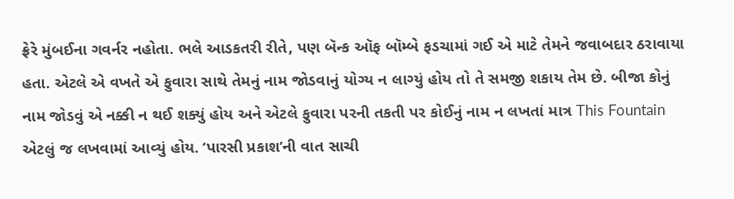ફ્રેરે મુંબઈના ગવર્નર નહોતા. ભલે આડકતરી રીતે, પણ બૅન્ક ઑફ બૉમ્બે ફડચામાં ગઈ એ માટે તેમને જવાબદાર ઠરાવાયા હતા. એટલે એ વખતે એ ફુવારા સાથે તેમનું નામ જોડવાનું યોગ્ય ન લાગ્યું હોય તો તે સમજી શકાય તેમ છે. બીજા કોનું નામ જોડવું એ નક્કી ન થઈ શક્યું હોય અને એટલે ફુવારા પરની તકતી પર કોઈનું નામ ન લખતાં માત્ર This Fountain એટલું જ લખવામાં આવ્યું હોય. ‘પારસી પ્રકાશ’ની વાત સાચી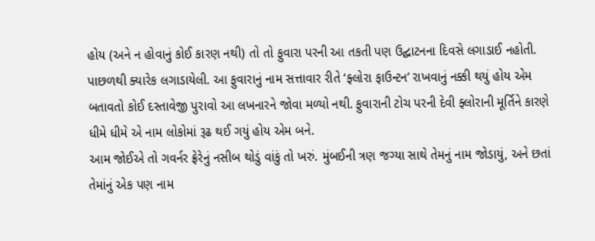હોય (અને ન હોવાનું કોઈ કારણ નથી) તો તો ફુવારા પરની આ તકતી પણ ઉદ્ઘાટનના દિવસે લગાડાઈ નહોતી. પાછળથી ક્યારેક લગાડાયેલી. આ ફુવારાનું નામ સત્તાવાર રીતે ‘ફ્લોરા ફાઉન્ટન’ રાખવાનું નક્કી થયું હોય એમ બતાવતો કોઈ દસ્તાવેજી પુરાવો આ લખનારને જોવા મળ્યો નથી. ફુવારાની ટોચ પરની દેવી ફ્લોરાની મૂર્તિને કારણે ધીમે ધીમે એ નામ લોકોમાં રૂઢ થઈ ગયું હોય એમ બને.
આમ જોઈએ તો ગવર્નર ફ્રેરેનું નસીબ થોડું વાંકું તો ખરું. મુંબઈની ત્રણ જગ્યા સાથે તેમનું નામ જોડાયું, અને છતાં તેમાંનું એક પણ નામ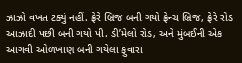ઝાઝો વખત ટક્યું નહીં. ફ્રેરે બ્રિજ બની ગયો ફ્રેન્ચ બ્રિજ, ફ્રેરે રોડ આઝાદી પછી બની ગયો પી. ડી’મેલો રોડ, અને મુંબઈની એક આગવી ઓળખાણ બની ગયેલા ફુવારા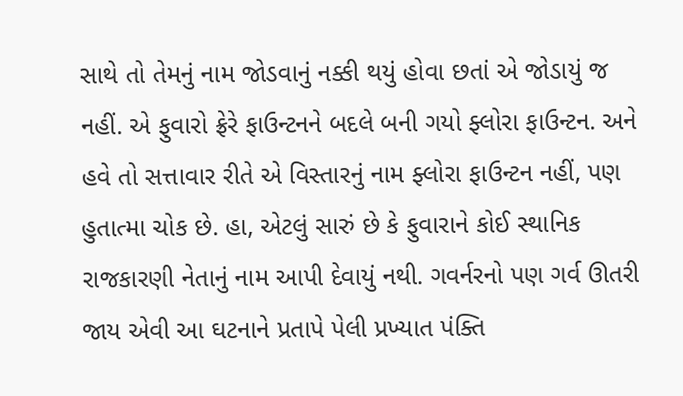સાથે તો તેમનું નામ જોડવાનું નક્કી થયું હોવા છતાં એ જોડાયું જ નહીં. એ ફુવારો ફ્રેરે ફાઉન્ટનને બદલે બની ગયો ફ્લોરા ફાઉન્ટન. અને હવે તો સત્તાવાર રીતે એ વિસ્તારનું નામ ફ્લોરા ફાઉન્ટન નહીં, પણ હુતાત્મા ચોક છે. હા, એટલું સારું છે કે ફુવારાને કોઈ સ્થાનિક રાજકારણી નેતાનું નામ આપી દેવાયું નથી. ગવર્નરનો પણ ગર્વ ઊતરી જાય એવી આ ઘટનાને પ્રતાપે પેલી પ્રખ્યાત પંક્તિ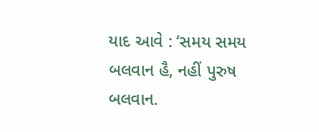યાદ આવે : ‘સમય સમય બલવાન હૈ, નહીં પુરુષ બલવાન.